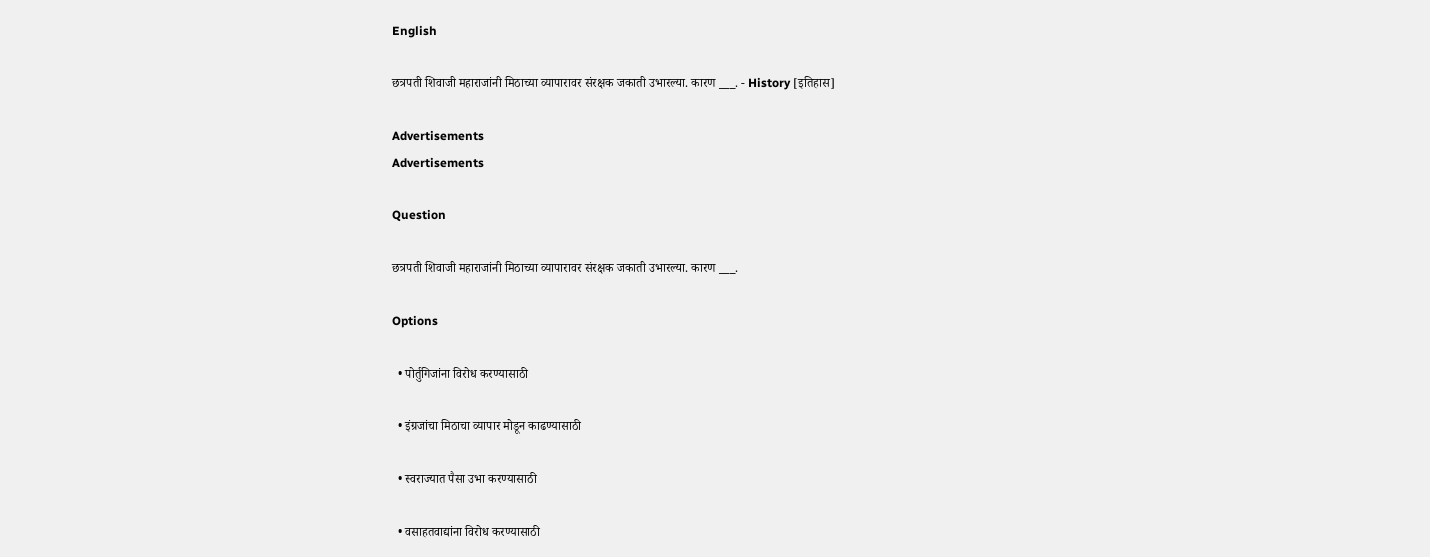English

छत्रपती शिवाजी महाराजांनी मिठाच्या व्यापारावर संरक्षक जकाती उभारल्या. कारण ___. - History [इतिहास]

Advertisements
Advertisements

Question

छत्रपती शिवाजी महाराजांनी मिठाच्या व्यापारावर संरक्षक जकाती उभारल्या. कारण ___.

Options

  • पोर्तुगिजांना विरोध करण्यासाठी

  • इंग्रजांचा मिठाचा व्यापार मोडून काढण्यासाठी

  • स्वराज्यात पैसा उभा करण्यासाठी

  • वसाहतवाद्यांना विरोध करण्यासाठी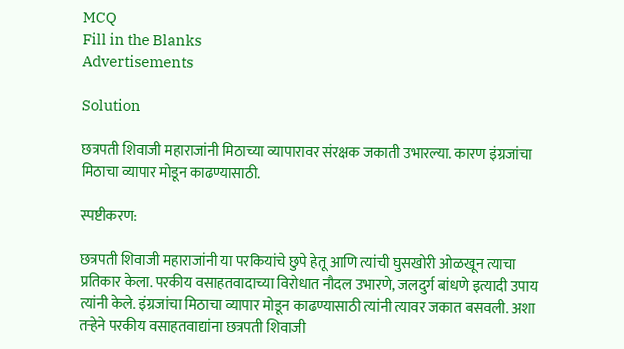MCQ
Fill in the Blanks
Advertisements

Solution

छत्रपती शिवाजी महाराजांनी मिठाच्या व्यापारावर संरक्षक जकाती उभारल्या. कारण इंग्रजांचा मिठाचा व्यापार मोडून काढण्यासाठी.

स्पष्टीकरण:

छत्रपती शिवाजी महाराजांनी या परकियांचे छुपे हेतू आणि त्यांची घुसखोरी ओळखून त्याचा प्रतिकार केला. परकीय वसाहतवादाच्या विरोधात नौदल उभारणे, जलदुर्ग बांधणे इत्यादी उपाय त्यांनी केले. इंग्रजांचा मिठाचा व्यापार मोडून काढण्यासाठी त्यांनी त्यावर जकात बसवली. अशा तऱ्हेने परकीय वसाहतवाद्यांना छत्रपती शिवाजी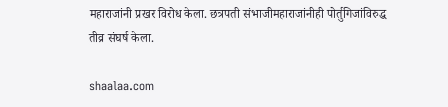महाराजांनी प्रखर विरोध केला. छत्रपती संभाजीमहाराजांनीही पोर्तुगिजांविरुद्ध तीव्र संघर्ष केला.

shaalaa.com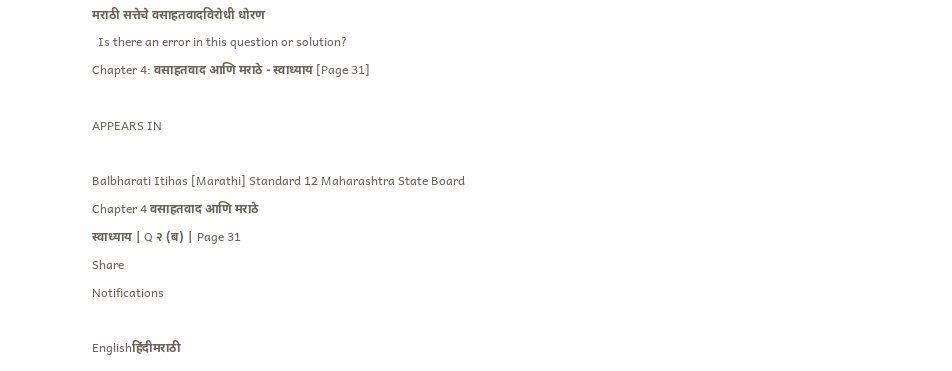मराठी सत्तेचे वसाहतवादविरोधी धोरण
  Is there an error in this question or solution?
Chapter 4: वसाहतवाद आणि मराठे - स्वाध्याय [Page 31]

APPEARS IN

Balbharati Itihas [Marathi] Standard 12 Maharashtra State Board
Chapter 4 वसाहतवाद आणि मराठे
स्वाध्याय | Q २ (ब) | Page 31
Share
Notifications

Englishहिंदीमराठी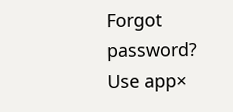Forgot password?
Use app×